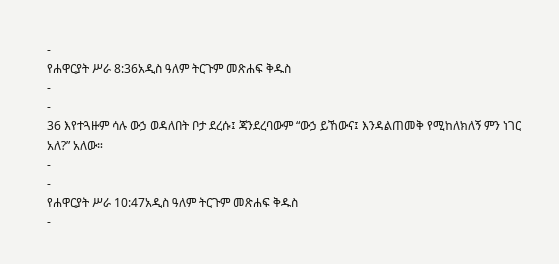-
የሐዋርያት ሥራ 8:36አዲስ ዓለም ትርጉም መጽሐፍ ቅዱስ
-
-
36 እየተጓዙም ሳሉ ውኃ ወዳለበት ቦታ ደረሱ፤ ጃንደረባውም “ውኃ ይኸውና፤ እንዳልጠመቅ የሚከለክለኝ ምን ነገር አለ?” አለው።
-
-
የሐዋርያት ሥራ 10:47አዲስ ዓለም ትርጉም መጽሐፍ ቅዱስ
-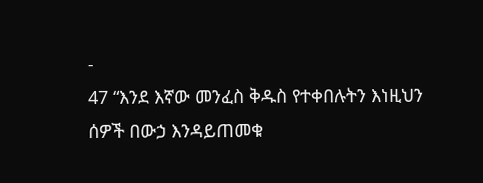-
47 “እንደ እኛው መንፈስ ቅዱስ የተቀበሉትን እነዚህን ሰዎች በውኃ እንዳይጠመቁ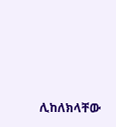ሊከለክላቸው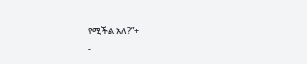የሚችል አለ?”+
-